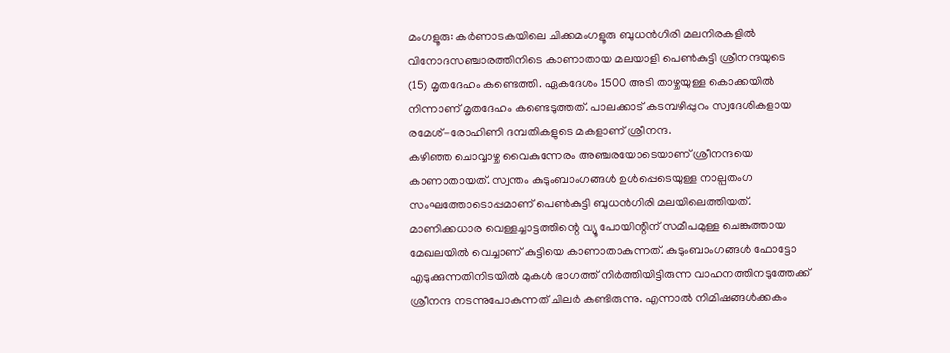മംഗളൂരു: കർണാടകയിലെ ചിക്കമംഗളൂരു ബുധൻഗിരി മലനിരകളിൽ വിനോദസഞ്ചാരത്തിനിടെ കാണാതായ മലയാളി പെൺകുട്ടി ശ്രീനന്ദയുടെ (15) മൃതദേഹം കണ്ടെത്തി. ഏകദേശം 1500 അടി താഴ്ചയുള്ള കൊക്കയിൽ നിന്നാണ് മൃതദേഹം കണ്ടെടുത്തത്. പാലക്കാട് കടമ്പഴിപ്പുറം സ്വദേശികളായ രമേശ്-രോഹിണി ദമ്പതികളുടെ മകളാണ് ശ്രീനന്ദ.
കഴിഞ്ഞ ചൊവ്വാഴ്ച വൈകുന്നേരം അഞ്ചരയോടെയാണ് ശ്രീനന്ദയെ കാണാതായത്. സ്വന്തം കുടുംബാംഗങ്ങൾ ഉൾപ്പെടെയുള്ള നാല്പതംഗ സംഘത്തോടൊപ്പമാണ് പെൺകുട്ടി ബുധൻഗിരി മലയിലെത്തിയത്. മാണിക്കധാര വെള്ളച്ചാട്ടത്തിന്റെ വ്യൂ പോയിന്റിന് സമീപമുള്ള ചെങ്കുത്തായ മേഖലയിൽ വെച്ചാണ് കുട്ടിയെ കാണാതാകുന്നത്. കുടുംബാംഗങ്ങൾ ഫോട്ടോ എടുക്കുന്നതിനിടയിൽ മുകൾ ഭാഗത്ത് നിർത്തിയിട്ടിരുന്ന വാഹനത്തിനടുത്തേക്ക് ശ്രീനന്ദ നടന്നുപോകുന്നത് ചിലർ കണ്ടിരുന്നു. എന്നാൽ നിമിഷങ്ങൾക്കകം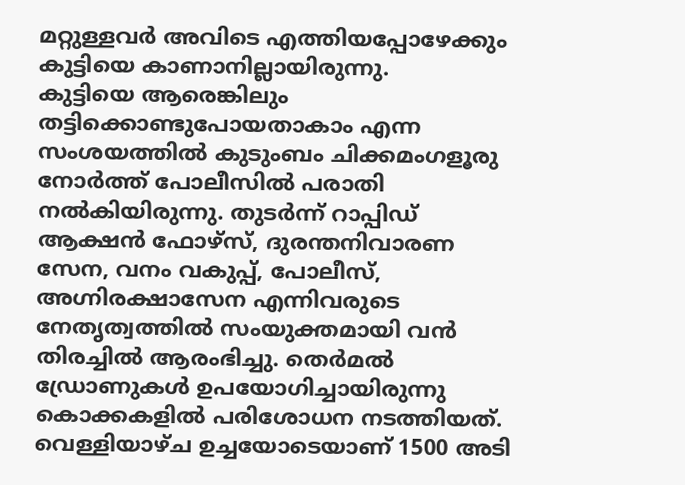മറ്റുള്ളവർ അവിടെ എത്തിയപ്പോഴേക്കും കുട്ടിയെ കാണാനില്ലായിരുന്നു.
കുട്ടിയെ ആരെങ്കിലും തട്ടിക്കൊണ്ടുപോയതാകാം എന്ന സംശയത്തിൽ കുടുംബം ചിക്കമംഗളൂരു നോർത്ത് പോലീസിൽ പരാതി നൽകിയിരുന്നു. തുടർന്ന് റാപ്പിഡ് ആക്ഷൻ ഫോഴ്സ്, ദുരന്തനിവാരണ സേന, വനം വകുപ്പ്, പോലീസ്, അഗ്നിരക്ഷാസേന എന്നിവരുടെ നേതൃത്വത്തിൽ സംയുക്തമായി വൻ തിരച്ചിൽ ആരംഭിച്ചു. തെർമൽ ഡ്രോണുകൾ ഉപയോഗിച്ചായിരുന്നു കൊക്കകളിൽ പരിശോധന നടത്തിയത്. വെള്ളിയാഴ്ച ഉച്ചയോടെയാണ് 1500 അടി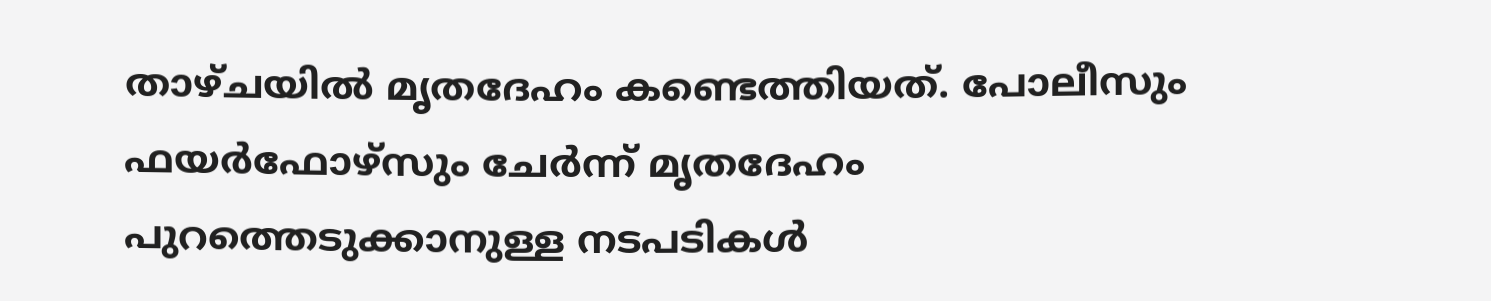താഴ്ചയിൽ മൃതദേഹം കണ്ടെത്തിയത്. പോലീസും ഫയർഫോഴ്സും ചേർന്ന് മൃതദേഹം പുറത്തെടുക്കാനുള്ള നടപടികൾ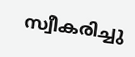സ്വീകരിച്ചു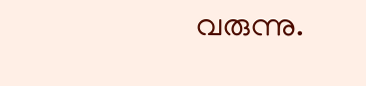വരുന്നു.